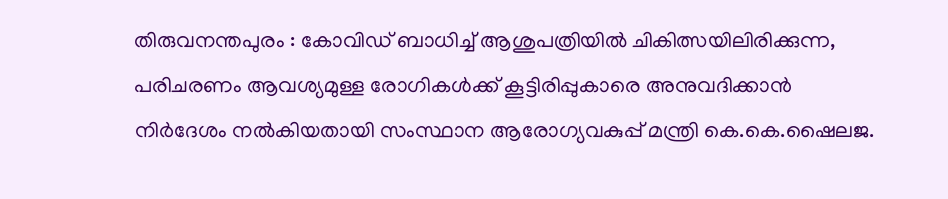തിരുവനന്തപുരം : കോവിഡ് ബാധിച്ച് ആശുപത്രിയിൽ ചികിത്സയിലിരിക്കുന്ന, പരിചരണം ആവശ്യമുള്ള രോഗികൾക്ക് കൂട്ടിരിപ്പുകാരെ അനുവദിക്കാൻ നിർദേശം നൽകിയതായി സംസ്ഥാന ആരോഗ്യവകുപ്പ് മന്ത്രി കെ.കെ.ഷൈലജ.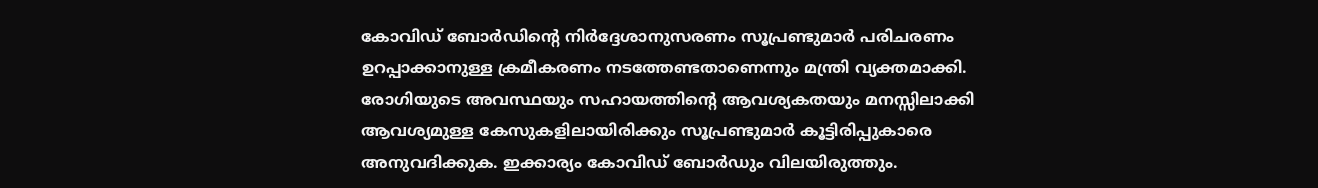കോവിഡ് ബോർഡിന്റെ നിർദ്ദേശാനുസരണം സൂപ്രണ്ടുമാർ പരിചരണം ഉറപ്പാക്കാനുള്ള ക്രമീകരണം നടത്തേണ്ടതാണെന്നും മന്ത്രി വ്യക്തമാക്കി. രോഗിയുടെ അവസ്ഥയും സഹായത്തിന്റെ ആവശ്യകതയും മനസ്സിലാക്കി ആവശ്യമുള്ള കേസുകളിലായിരിക്കും സൂപ്രണ്ടുമാർ കൂട്ടിരിപ്പുകാരെ അനുവദിക്കുക. ഇക്കാര്യം കോവിഡ് ബോർഡും വിലയിരുത്തും.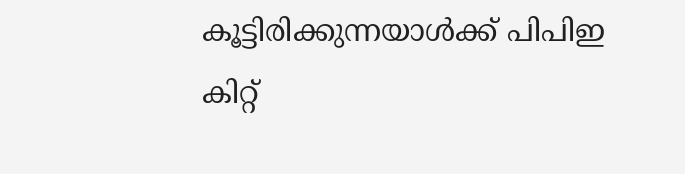കൂട്ടിരിക്കുന്നയാൾക്ക് പിപിഇ കിറ്റ്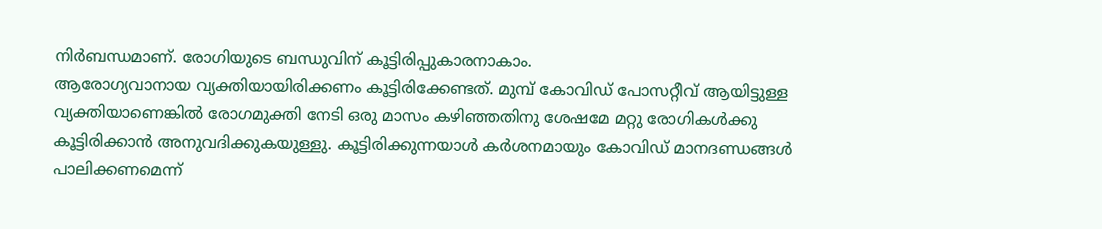നിർബന്ധമാണ്. രോഗിയുടെ ബന്ധുവിന് കൂട്ടിരിപ്പുകാരനാകാം.
ആരോഗ്യവാനായ വ്യക്തിയായിരിക്കണം കൂട്ടിരിക്കേണ്ടത്. മുമ്പ് കോവിഡ് പോസറ്റീവ് ആയിട്ടുള്ള വ്യക്തിയാണെങ്കിൽ രോഗമുക്തി നേടി ഒരു മാസം കഴിഞ്ഞതിനു ശേഷമേ മറ്റു രോഗികൾക്കു കൂട്ടിരിക്കാൻ അനുവദിക്കുകയുള്ളു. കൂട്ടിരിക്കുന്നയാൾ കർശനമായും കോവിഡ് മാനദണ്ഡങ്ങൾ പാലിക്കണമെന്ന്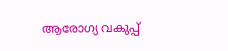ആരോഗ്യ വകുപ്പ്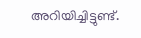അറിയിച്ചിട്ടുണ്ട്.